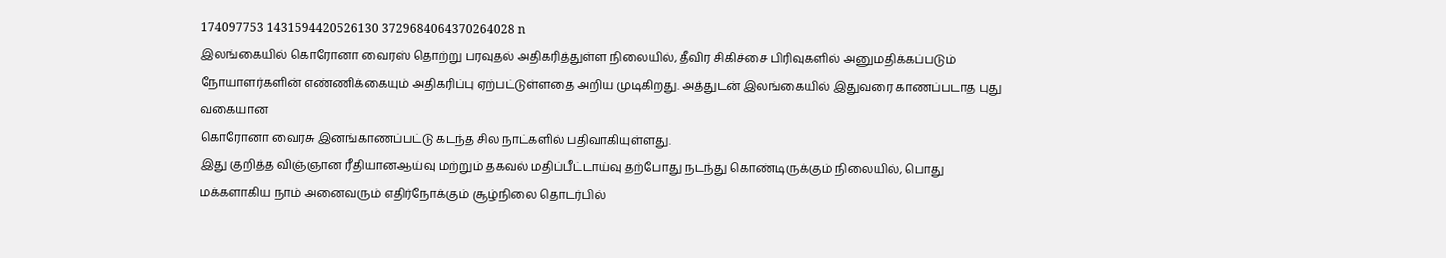174097753 1431594420526130 3729684064370264028 n
இலங்கையில் கொரோனா வைரஸ் தொற்று பரவுதல் அதிகரித்துள்ள நிலையில், தீவிர சிகிச்சை பிரிவுகளில் அனுமதிக்கப்படும் நோயாளர்களின் எண்ணிக்கையும் அதிகரிப்பு ஏற்பட்டுள்ளதை அறிய முடிகிறது. அத்துடன் இலங்கையில் இதுவரை காணப்படாத புது வகையான
கொரோனா வைரசு இனங்காணப்பட்டு கடந்த சில நாட்களில் பதிவாகியுள்ளது.
இது குறித்த விஞ்ஞான ரீதியானஆய்வு மற்றும் தகவல் மதிப்பீட்டாய்வு தற்போது நடந்து கொண்டிருக்கும் நிலையில், பொது மக்களாகிய நாம் அனைவரும் எதிர்நோக்கும் சூழ்நிலை தொடர்பில்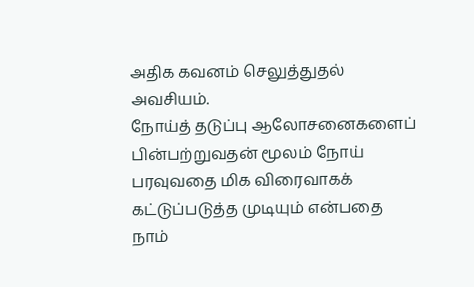அதிக கவனம் செலுத்துதல் அவசியம்.
நோய்த் தடுப்பு ஆலோசனைகளைப் பின்பற்றுவதன் மூலம் நோய் பரவுவதை மிக விரைவாகக் கட்டுப்படுத்த முடியும் என்பதை நாம்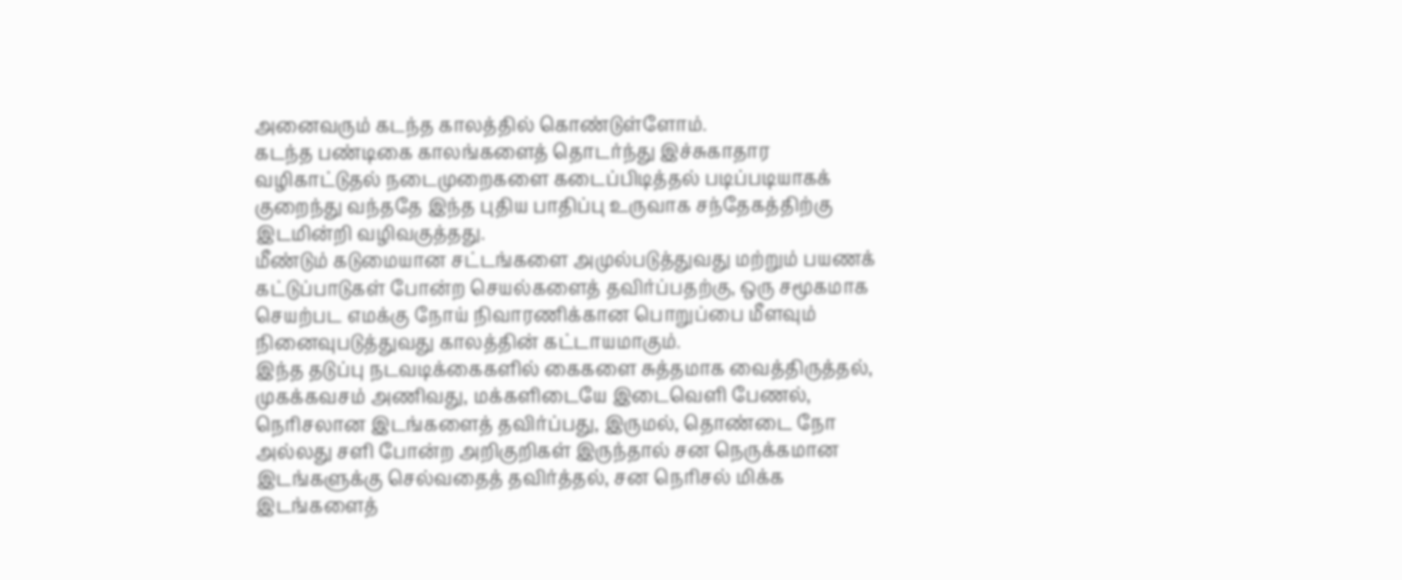அனைவரும் கடந்த காலத்தில் கொண்டுள்ளோம்.
கடந்த பண்டிகை காலங்களைத் தொடர்ந்து இச்சுகாதார வழிகாட்டுதல் நடைமுறைகளை கடைப்பிடித்தல் படிப்படியாகக் குறைந்து வந்ததே இந்த புதிய பாதிப்பு உருவாக சந்தேகத்திற்கு இடமின்றி வழிவகுத்தது.
மீண்டும் கடுமையான சட்டங்களை அமுல்படுத்துவது மற்றும் பயணக் கட்டுப்பாடுகள் போன்ற செயல்களைத் தவிர்ப்பதற்கு, ஒரு சமூகமாக செயற்பட எமக்கு நோய் நிவாரணிக்கான பொறுப்பை மீளவும் நினைவுபடுத்துவது காலத்தின் கட்டாயமாகும்.
இந்த தடுப்பு நடவடிக்கைகளில் கைகளை சுத்தமாக வைத்திருத்தல், முகக்கவசம் அணிவது, மக்களிடையே இடைவெளி பேணல், நெரிசலான இடங்களைத் தவிர்ப்பது, இருமல், தொண்டை நோ அல்லது சளி போன்ற அறிகுறிகள் இருந்தால் சன நெருக்கமான இடங்களுக்கு செல்வதைத் தவிர்த்தல், சன நெரிசல் மிக்க இடங்களைத்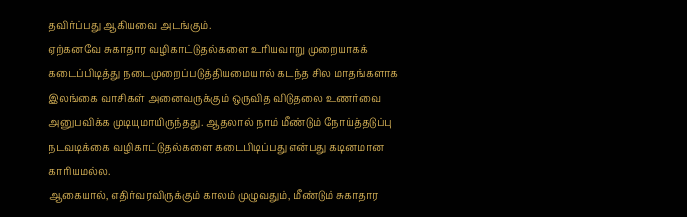தவிர்ப்பது ஆகியவை அடங்கும்.
ஏற்கனவே சுகாதார வழிகாட்டுதல்களை உரியவாறு முறையாகக் கடைப்பிடித்து நடைமுறைப்படுத்தியமையால் கடந்த சில மாதங்களாக இலங்கை வாசிகள் அனைவருக்கும் ஒருவித விடுதலை உணர்வை அனுபவிக்க முடியுமாயிருந்தது. ஆதலால் நாம் மீண்டும் நோய்த்தடுப்பு நடவடிக்கை வழிகாட்டுதல்களை கடைபிடிப்பது என்பது கடினமான காரியமல்ல.
ஆகையால், எதிர்வரவிருக்கும் காலம் முழுவதும், மீண்டும் சுகாதார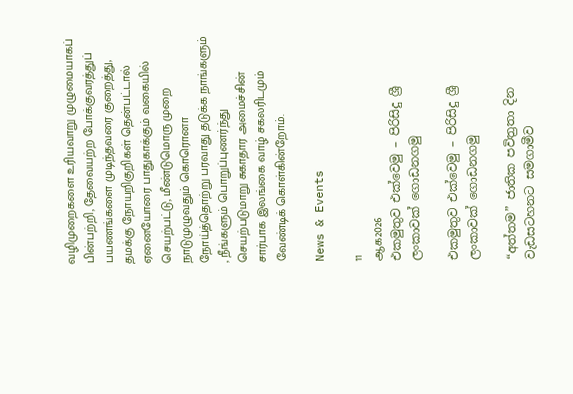வழிமுறைகளை உரியவாறு முழுமையாகப் பின்பற்றி, தேவையற்ற போக்குவரத்துப் பயணங்களை முடிந்தவரை குறைத்து, தமக்கு நோயறிகுறிகள் தென்பட்டால் ஏனையோரை பாதுகாக்கும் வகையில் செயற்பட்டு, மீண்டுமொரு முறை நாடுமுழுவதும் கொரொனா நோய்த்தொற்று பரவாது தடுக்க நாங்களும் , நீங்களும் பொறுப்புணர்ந்து செயற்படுமாறு சுகாதார அமைச்சின் சார்பாக இலங்கை வாழ் சகலரிடமும் வேண்டிக் கொள்கின்றோம்.

News & Events

11
ஆக2026
එකමුතුව එක්වෙමු – පිරිසිදු ශ්‍රී ලංකාවක් ගොඩනගමු

එකමුතුව එක්වෙමු – පිරිසිදු ශ්‍රී ලංකාවක් ගොඩනගමු

“අත්තම” ජාතික පවිත්‍රතා දින වැඩසටහනට සමගාමීව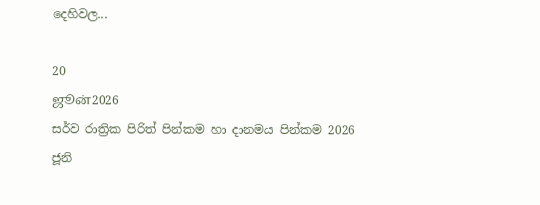දෙහිවල...

20
ஜூன்2026
සර්ව රාත්‍රික පිරිත් පින්කම හා දානමය පින්කම 2026 ජූනි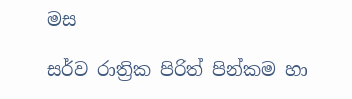මස

සර්ව රාත්‍රික පිරිත් පින්කම හා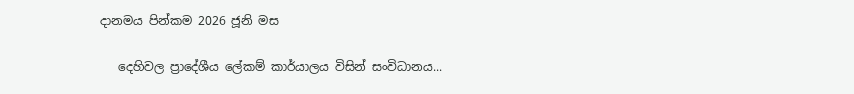දානමය පින්කම 2026 ජූනි මස

   දෙහිවල ප්‍රාදේශීය ලේකම් කාර්යාලය විසින් සංවිධානය...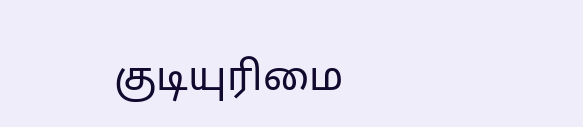குடியுரிமை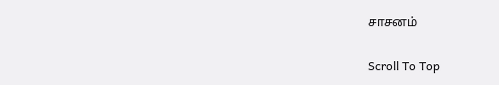சாசனம்

Scroll To Top